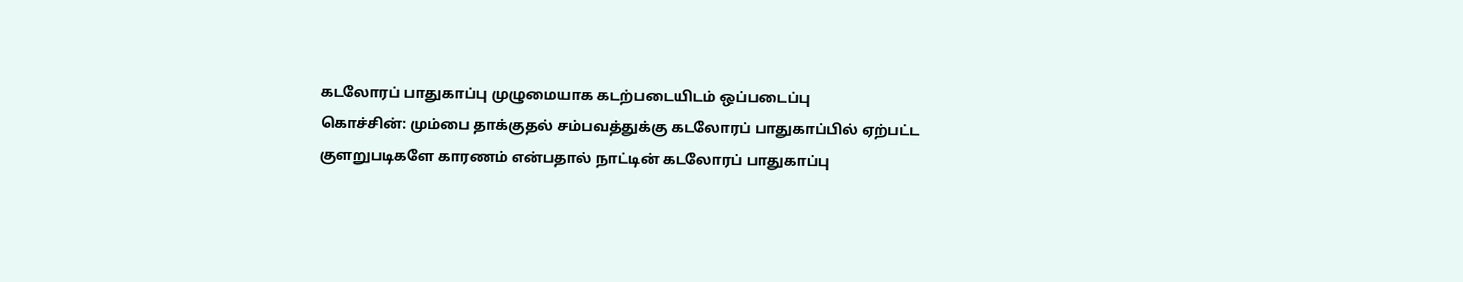கடலோரப் பாதுகாப்பு முழுமையாக கடற்படையிடம் ஒப்படைப்பு
கொச்சின்: மும்பை தாக்குதல் சம்பவத்துக்கு கடலோரப் பாதுகாப்பில் ஏற்பட்ட குளறுபடிகளே காரணம் என்பதால் நாட்டின் கடலோரப் பாதுகாப்பு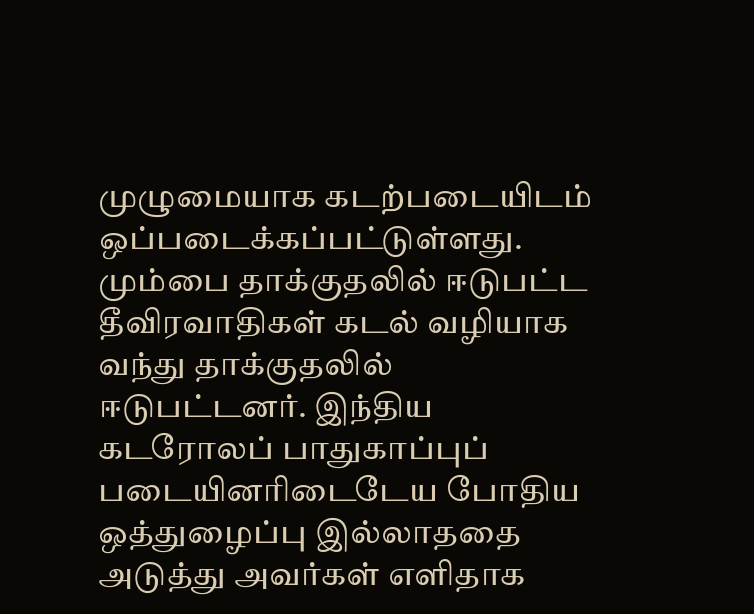முழுமையாக கடற்படையிடம் ஒப்படைக்கப்பட்டுள்ளது.
மும்பை தாக்குதலில் ஈடுபட்ட தீவிரவாதிகள் கடல் வழியாக வந்து தாக்குதலில் ஈடுபட்டனர். இந்திய கடரோலப் பாதுகாப்புப் படையினரிடைடேய போதிய ஒத்துழைப்பு இல்லாததை அடுத்து அவர்கள் எளிதாக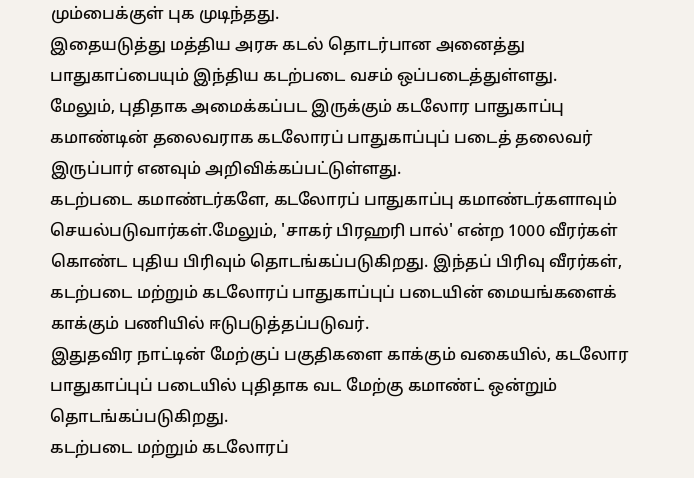மும்பைக்குள் புக முடிந்தது.
இதையடுத்து மத்திய அரசு கடல் தொடர்பான அனைத்து பாதுகாப்பையும் இந்திய கடற்படை வசம் ஒப்படைத்துள்ளது.
மேலும், புதிதாக அமைக்கப்பட இருக்கும் கடலோர பாதுகாப்பு கமாண்டின் தலைவராக கடலோரப் பாதுகாப்புப் படைத் தலைவர் இருப்பார் எனவும் அறிவிக்கப்பட்டுள்ளது.
கடற்படை கமாண்டர்களே, கடலோரப் பாதுகாப்பு கமாண்டர்களாவும் செயல்படுவார்கள்.மேலும், 'சாகர் பிரஹரி பால்' என்ற 1000 வீரர்கள் கொண்ட புதிய பிரிவும் தொடங்கப்படுகிறது. இந்தப் பிரிவு வீரர்கள், கடற்படை மற்றும் கடலோரப் பாதுகாப்புப் படையின் மையங்களைக் காக்கும் பணியில் ஈடுபடுத்தப்படுவர்.
இதுதவிர நாட்டின் மேற்குப் பகுதிகளை காக்கும் வகையில், கடலோர பாதுகாப்புப் படையில் புதிதாக வட மேற்கு கமாண்ட் ஒன்றும் தொடங்கப்படுகிறது.
கடற்படை மற்றும் கடலோரப்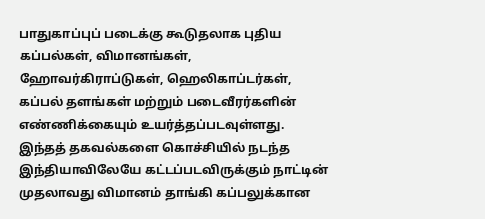பாதுகாப்புப் படைக்கு கூடுதலாக புதிய கப்பல்கள், விமானங்கள், ஹோவர்கிராப்டுகள், ஹெலிகாப்டர்கள், கப்பல் தளங்கள் மற்றும் படைவீரர்களின் எண்ணிக்கையும் உயர்த்தப்படவுள்ளது.
இந்தத் தகவல்களை கொச்சியில் நடந்த இந்தியாவிலேயே கட்டப்படவிருக்கும் நாட்டின் முதலாவது விமானம் தாங்கி கப்பலுக்கான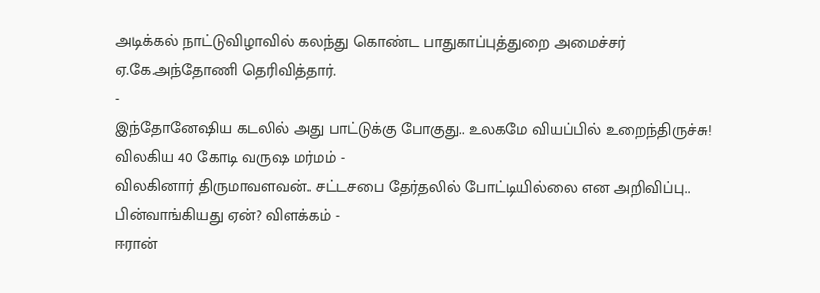அடிக்கல் நாட்டுவிழாவில் கலந்து கொண்ட பாதுகாப்புத்துறை அமைச்சர் ஏ.கே.அந்தோணி தெரிவித்தார்.
-
இந்தோனேஷிய கடலில் அது பாட்டுக்கு போகுது.. உலகமே வியப்பில் உறைந்திருச்சு! விலகிய 40 கோடி வருஷ மர்மம் -
விலகினார் திருமாவளவன்.. சட்டசபை தேர்தலில் போட்டியில்லை என அறிவிப்பு.. பின்வாங்கியது ஏன்? விளக்கம் -
ஈரான்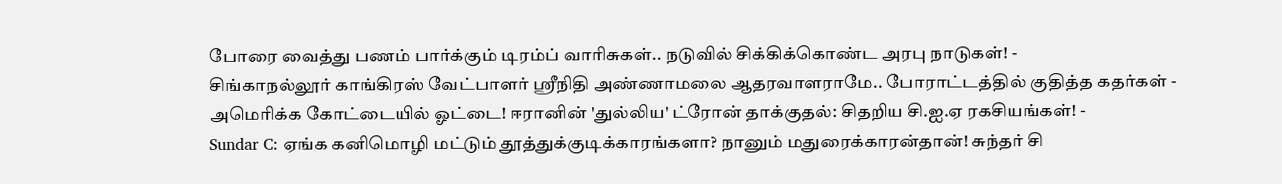போரை வைத்து பணம் பார்க்கும் டிரம்ப் வாரிசுகள்.. நடுவில் சிக்கிக்கொண்ட அரபு நாடுகள்! -
சிங்காநல்லூர் காங்கிரஸ் வேட்பாளர் ஶ்ரீநிதி அண்ணாமலை ஆதரவாளராமே.. போராட்டத்தில் குதித்த கதர்கள் -
அமெரிக்க கோட்டையில் ஓட்டை! ஈரானின் 'துல்லிய' ட்ரோன் தாக்குதல்: சிதறிய சி.ஐ.ஏ ரகசியங்கள்! -
Sundar C: ஏங்க கனிமொழி மட்டும் தூத்துக்குடிக்காரங்களா? நானும் மதுரைக்காரன்தான்! சுந்தர் சி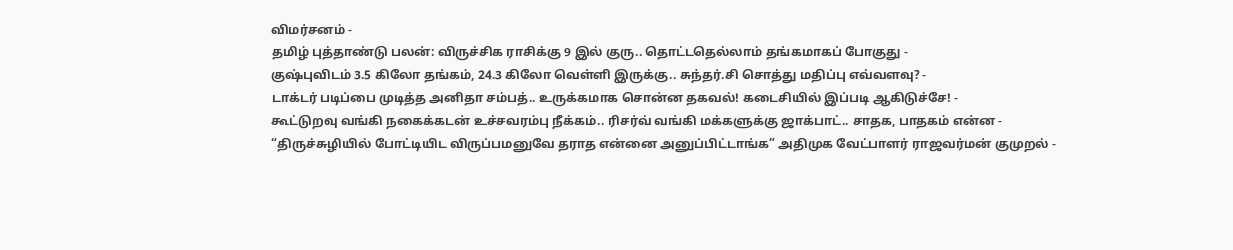விமர்சனம் -
தமிழ் புத்தாண்டு பலன்: விருச்சிக ராசிக்கு 9 இல் குரு.. தொட்டதெல்லாம் தங்கமாகப் போகுது -
குஷ்புவிடம் 3.5 கிலோ தங்கம், 24.3 கிலோ வெள்ளி இருக்கு.. சுந்தர்.சி சொத்து மதிப்பு எவ்வளவு? -
டாக்டர் படிப்பை முடித்த அனிதா சம்பத்.. உருக்கமாக சொன்ன தகவல்! கடைசியில் இப்படி ஆகிடுச்சே! -
கூட்டுறவு வங்கி நகைக்கடன் உச்சவரம்பு நீக்கம்.. ரிசர்வ் வங்கி மக்களுக்கு ஜாக்பாட்.. சாதக, பாதகம் என்ன -
“திருச்சுழியில் போட்டியிட விருப்பமனுவே தராத என்னை அனுப்பிட்டாங்க” அதிமுக வேட்பாளர் ராஜவர்மன் குமுறல் -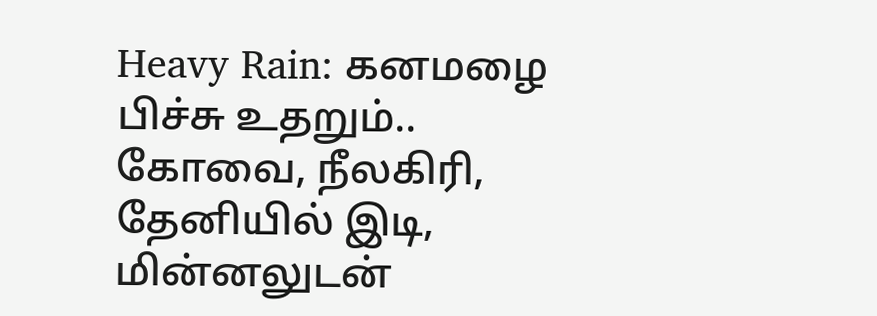Heavy Rain: கனமழை பிச்சு உதறும்.. கோவை, நீலகிரி, தேனியில் இடி, மின்னலுடன்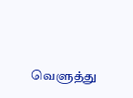வெளுத்து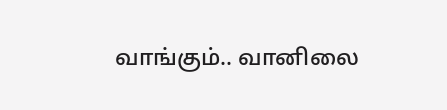வாங்கும்.. வானிலை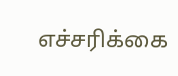எச்சரிக்கை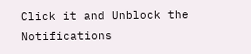Click it and Unblock the Notifications